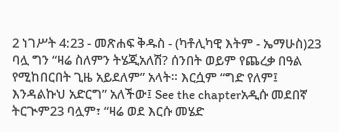2 ነገሥት 4:23 - መጽሐፍ ቅዱስ - (ካቶሊካዊ እትም - ኤማሁስ)23 ባሏ ግን “ዛሬ ስለምን ትሄጂአለሽ? ሰንበት ወይም የጨረቃ በዓል የሚከበርበት ጊዜ አይደለም” አላት። እርሷም “ግድ የለም፤ እንዳልኩህ አድርግ” አለችው፤ See the chapterአዲሱ መደበኛ ትርጒም23 ባሏም፣ “ዛሬ ወደ እርሱ መሄድ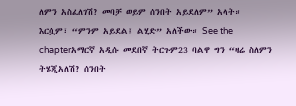ለምን አስፈለገሽ? መባቻ ወይም ሰንበት አይደለም” አላት። እርሷም፣ “ምንም አይደል፤ ልሂድ” አለችው። See the chapterአማርኛ አዲሱ መደበኛ ትርጉም23 ባልዋ ግን “ዛሬ ስለምን ትሄጂአለሽ? ሰንበት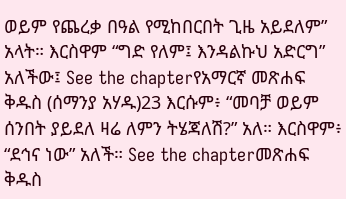ወይም የጨረቃ በዓል የሚከበርበት ጊዜ አይደለም” አላት። እርስዋም “ግድ የለም፤ እንዳልኩህ አድርግ” አለችው፤ See the chapterየአማርኛ መጽሐፍ ቅዱስ (ሰማንያ አሃዱ)23 እርሱም፥ “መባቻ ወይም ሰንበት ያይደለ ዛሬ ለምን ትሄጃለሽ?” አለ። እርስዋም፥ “ደኅና ነው” አለች። See the chapterመጽሐፍ ቅዱስ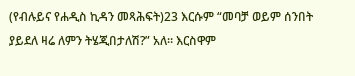(የብሉይና የሐዲስ ኪዳን መጻሕፍት)23 እርሱም “መባቻ ወይም ሰንበት ያይደለ ዛሬ ለምን ትሄጂበታለሽ?” አለ። እርስዋም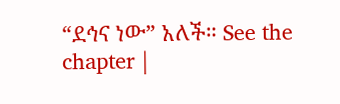“ደኅና ነው” አለች። See the chapter |